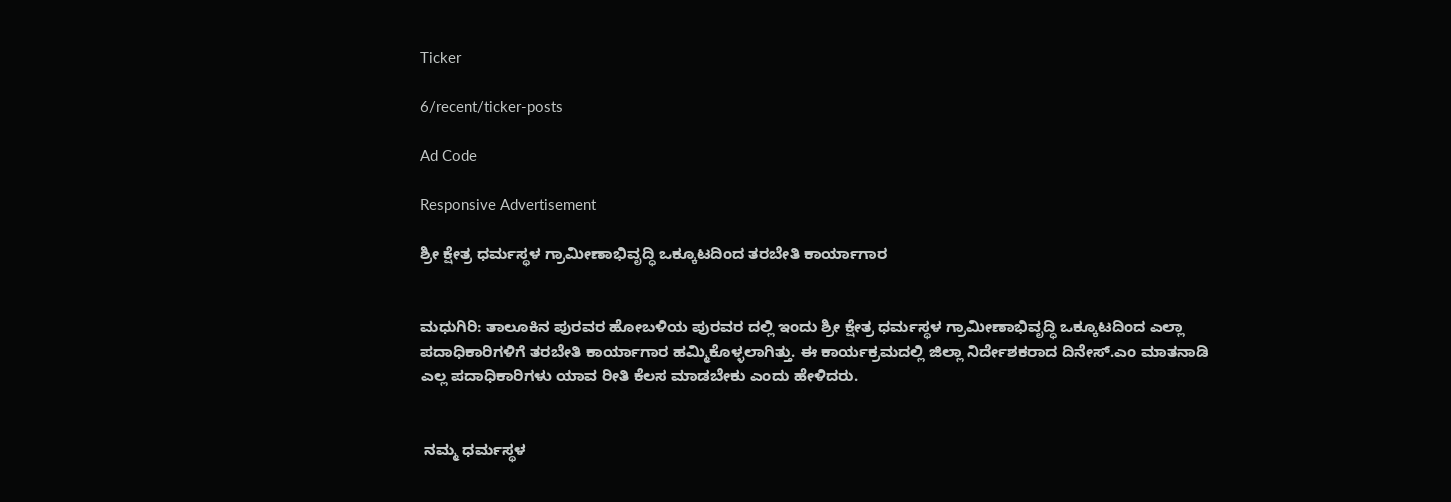Ticker

6/recent/ticker-posts

Ad Code

Responsive Advertisement

ಶ್ರೀ ಕ್ಷೇತ್ರ ಧರ್ಮಸ್ಥಳ ಗ್ರಾಮೀಣಾಭಿವೃದ್ಧಿ ಒಕ್ಕೂಟದಿಂದ ತರಬೇತಿ ಕಾರ್ಯಾಗಾರ


ಮಧುಗಿರಿ: ತಾಲೂಕಿನ ಪುರವರ ಹೋಬಳಿಯ ಪುರವರ ದಲ್ಲಿ ಇಂದು ಶ್ರೀ ಕ್ಷೇತ್ರ ಧರ್ಮಸ್ಥಳ ಗ್ರಾಮೀಣಾಭಿವೃದ್ಧಿ ಒಕ್ಕೂಟದಿಂದ ಎಲ್ಲಾ ಪದಾಧಿಕಾರಿಗಳಿಗೆ ತರಬೇತಿ ಕಾರ್ಯಾಗಾರ ಹಮ್ಮಿಕೊಳ್ಳಲಾಗಿತ್ತು. ಈ ಕಾರ್ಯಕ್ರಮದಲ್ಲಿ ಜಿಲ್ಲಾ ನಿರ್ದೇಶಕರಾದ ದಿನೇಸ್.ಎಂ ಮಾತನಾಡಿ ಎಲ್ಲ ಪದಾಧಿಕಾರಿಗಳು ಯಾವ ರೀತಿ ಕೆಲಸ ಮಾಡಬೇಕು ಎಂದು ಹೇಳಿದರು.


 ನಮ್ಮ ಧರ್ಮಸ್ಥಳ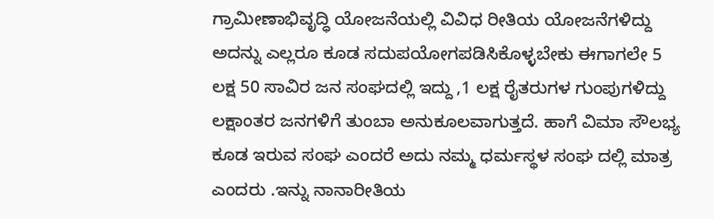ಗ್ರಾಮೀಣಾಭಿವೃದ್ಧಿ ಯೋಜನೆಯಲ್ಲಿ ವಿವಿಧ ರೀತಿಯ ಯೋಜನೆಗಳಿದ್ದು ಅದನ್ನು ಎಲ್ಲರೂ ಕೂಡ ಸದುಪಯೋಗಪಡಿಸಿಕೊಳ್ಳಬೇಕು ಈಗಾಗಲೇ 5 ಲಕ್ಷ 50 ಸಾವಿರ ಜನ ಸಂಘದಲ್ಲಿ ಇದ್ದು ,1 ಲಕ್ಷ ರೈತರುಗಳ ಗುಂಪುಗಳಿದ್ದು ಲಕ್ಷಾಂತರ ಜನಗಳಿಗೆ ತುಂಬಾ ಅನುಕೂಲವಾಗುತ್ತದೆ. ಹಾಗೆ ವಿಮಾ ಸೌಲಭ್ಯ ಕೂಡ ಇರುವ ಸಂಘ ಎಂದರೆ ಅದು ನಮ್ಮ ಧರ್ಮಸ್ಥಳ ಸಂಘ ದಲ್ಲಿ ಮಾತ್ರ ಎಂದರು .ಇನ್ನು ನಾನಾರೀತಿಯ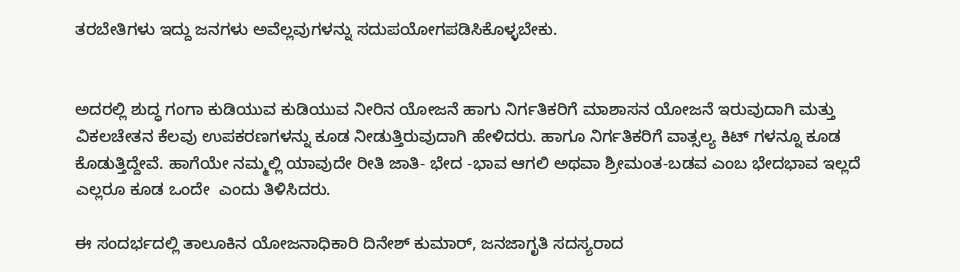ತರಬೇತಿಗಳು ಇದ್ದು ಜನಗಳು ಅವೆಲ್ಲವುಗಳನ್ನು ಸದುಪಯೋಗಪಡಿಸಿಕೊಳ್ಳಬೇಕು.


ಅದರಲ್ಲಿ ಶುದ್ಧ ಗಂಗಾ ಕುಡಿಯುವ ಕುಡಿಯುವ ನೀರಿನ ಯೋಜನೆ ಹಾಗು ನಿರ್ಗತಿಕರಿಗೆ ಮಾಶಾಸನ ಯೋಜನೆ ಇರುವುದಾಗಿ ಮತ್ತು ವಿಕಲಚೇತನ ಕೆಲವು ಉಪಕರಣಗಳನ್ನು ಕೂಡ ನೀಡುತ್ತಿರುವುದಾಗಿ ಹೇಳಿದರು. ಹಾಗೂ ನಿರ್ಗತಿಕರಿಗೆ ವಾತ್ಸಲ್ಯ ಕಿಟ್ ಗಳನ್ನೂ ಕೂಡ ಕೊಡುತ್ತಿದ್ದೇವೆ. ಹಾಗೆಯೇ ನಮ್ಮಲ್ಲಿ ಯಾವುದೇ ರೀತಿ ಜಾತಿ- ಭೇದ -ಭಾವ ಆಗಲಿ ಅಥವಾ ಶ್ರೀಮಂತ-ಬಡವ ಎಂಬ ಭೇದಭಾವ ಇಲ್ಲದೆ ಎಲ್ಲರೂ ಕೂಡ ಒಂದೇ  ಎಂದು ತಿಳಿಸಿದರು.

ಈ ಸಂದರ್ಭದಲ್ಲಿ ತಾಲೂಕಿನ ಯೋಜನಾಧಿಕಾರಿ ದಿನೇಶ್ ಕುಮಾರ್, ಜನಜಾಗೃತಿ ಸದಸ್ಯರಾದ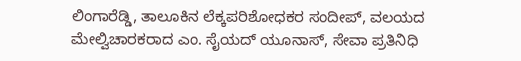ಲಿಂಗಾರೆಡ್ಡಿ, ತಾಲೂಕಿನ ಲೆಕ್ಕಪರಿಶೋಧಕರ ಸಂದೀಪ್, ವಲಯದ ಮೇಲ್ವಿಚಾರಕರಾದ ಎಂ. ಸೈಯದ್ ಯೂನಾಸ್, ಸೇವಾ ಪ್ರತಿನಿಧಿ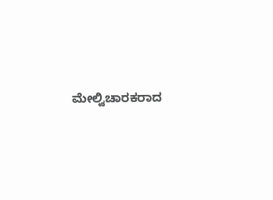ಮೇಲ್ವಿಚಾರಕರಾದ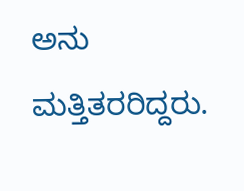ಅನು ಮತ್ತಿತರರಿದ್ದರು.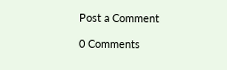Post a Comment

0 Comments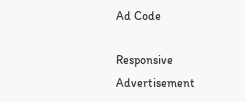Ad Code

Responsive Advertisement